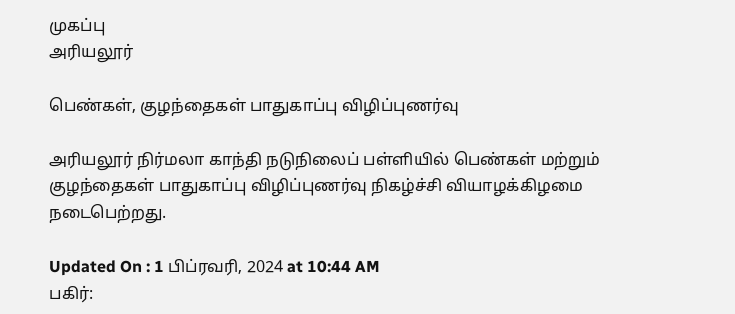முகப்பு
அரியலூர்

பெண்கள், குழந்தைகள் பாதுகாப்பு விழிப்புணர்வு

அரியலூர் நிர்மலா காந்தி நடுநிலைப் பள்ளியில் பெண்கள் மற்றும் குழந்தைகள் பாதுகாப்பு விழிப்புணர்வு நிகழ்ச்சி வியாழக்கிழமை நடைபெற்றது.

Updated On : 1 பிப்ரவரி, 2024 at 10:44 AM
பகிர்: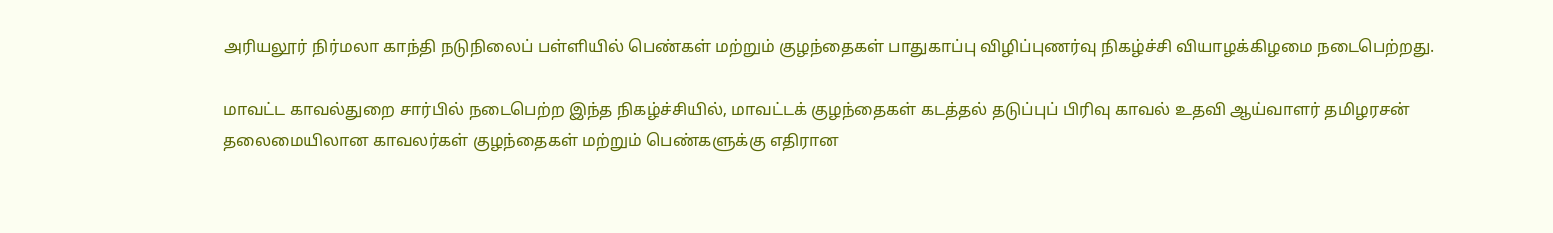அரியலூர் நிர்மலா காந்தி நடுநிலைப் பள்ளியில் பெண்கள் மற்றும் குழந்தைகள் பாதுகாப்பு விழிப்புணர்வு நிகழ்ச்சி வியாழக்கிழமை நடைபெற்றது.

மாவட்ட காவல்துறை சார்பில் நடைபெற்ற இந்த நிகழ்ச்சியில், மாவட்டக் குழந்தைகள் கடத்தல் தடுப்புப் பிரிவு காவல் உதவி ஆய்வாளர் தமிழரசன் தலைமையிலான காவலர்கள் குழந்தைகள் மற்றும் பெண்களுக்கு எதிரான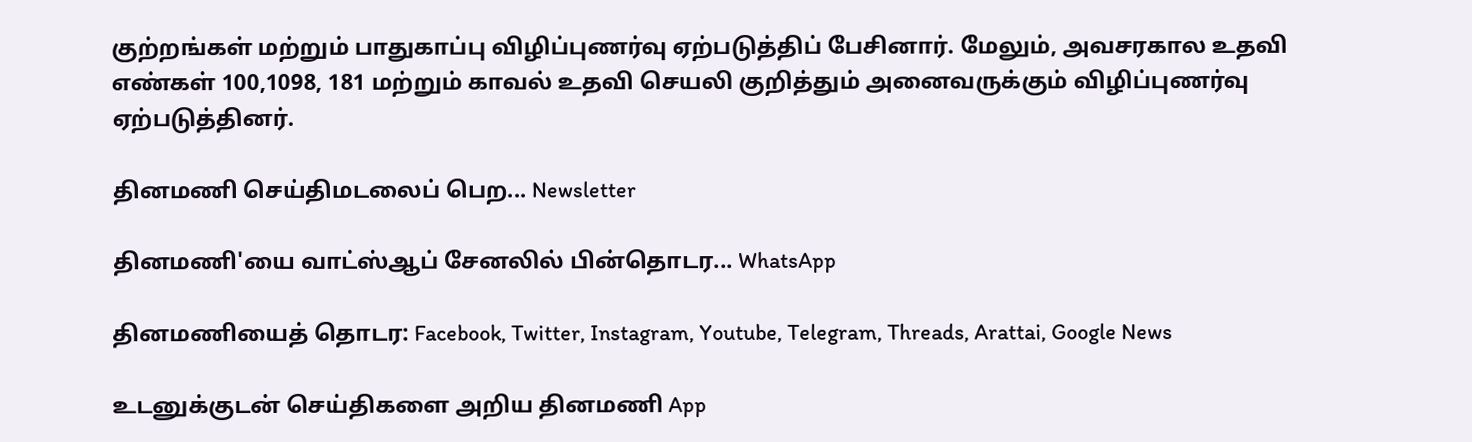குற்றங்கள் மற்றும் பாதுகாப்பு விழிப்புணர்வு ஏற்படுத்திப் பேசினார். மேலும், அவசரகால உதவி எண்கள் 100,1098, 181 மற்றும் காவல் உதவி செயலி குறித்தும் அனைவருக்கும் விழிப்புணர்வு ஏற்படுத்தினர்.

தினமணி செய்திமடலைப் பெற... Newsletter

தினமணி'யை வாட்ஸ்ஆப் சேனலில் பின்தொடர... WhatsApp

தினமணியைத் தொடர: Facebook, Twitter, Instagram, Youtube, Telegram, Threads, Arattai, Google News

உடனுக்குடன் செய்திகளை அறிய தினமணி App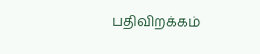பதிவிறக்கம்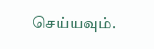செய்யவும்.